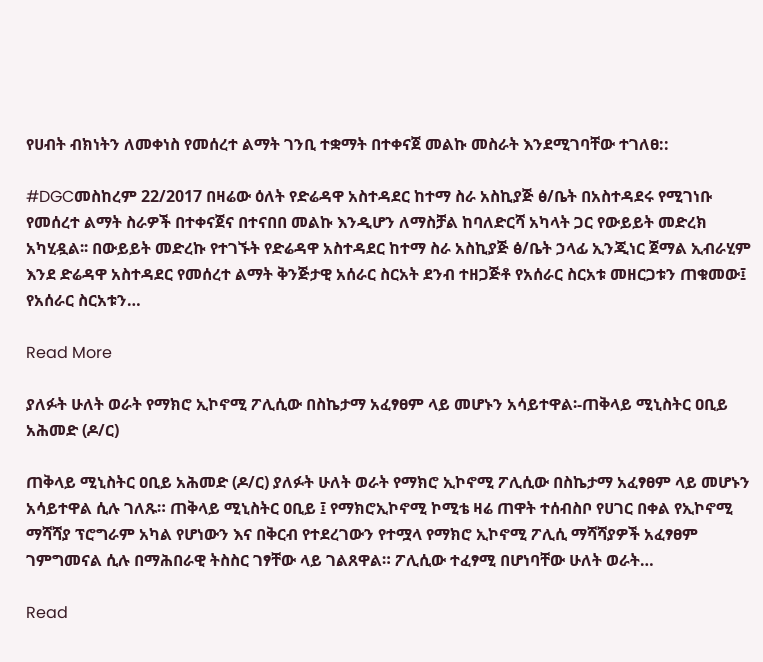የሀብት ብክነትን ለመቀነስ የመሰረተ ልማት ገንቢ ተቋማት በተቀናጀ መልኩ መስራት እንደሚገባቸው ተገለፀ::

#DGCመስከረም 22/2017 በዛሬው ዕለት የድሬዳዋ አስተዳደር ከተማ ስራ አስኪያጅ ፅ/ቤት በአስተዳደሩ የሚገነቡ የመሰረተ ልማት ስራዎች በተቀናጀና በተናበበ መልኩ እንዲሆን ለማስቻል ከባለድርሻ አካላት ጋር የውይይት መድረክ አካሂዷል፡፡ በውይይት መድረኩ የተገኙት የድሬዳዋ አስተዳደር ከተማ ስራ አስኪያጅ ፅ/ቤት ኃላፊ ኢንጂነር ጀማል ኢብራሂም እንደ ድሬዳዋ አስተዳደር የመሰረተ ልማት ቅንጅታዊ አሰራር ስርአት ደንብ ተዘጋጅቶ የአሰራር ስርአቱ መዘርጋቱን ጠቁመው፤ የአሰራር ስርአቱን…

Read More

ያለፉት ሁለት ወራት የማክሮ ኢኮኖሚ ፖሊሲው በስኬታማ አፈፃፀም ላይ መሆኑን አሳይተዋል፡-ጠቅላይ ሚኒስትር ዐቢይ አሕመድ (ዶ/ር)

ጠቅላይ ሚኒስትር ዐቢይ አሕመድ (ዶ/ር) ያለፉት ሁለት ወራት የማክሮ ኢኮኖሚ ፖሊሲው በስኬታማ አፈፃፀም ላይ መሆኑን አሳይተዋል ሲሉ ገለጹ። ጠቅላይ ሚኒስትር ዐቢይ ፤ የማክሮኢኮኖሚ ኮሚቴ ዛሬ ጠዋት ተሰብስቦ የሀገር በቀል የኢኮኖሚ ማሻሻያ ፕሮግራም አካል የሆነውን እና በቅርብ የተደረገውን የተሟላ የማክሮ ኢኮኖሚ ፖሊሲ ማሻሻያዎች አፈፃፀም ገምግመናል ሲሉ በማሕበራዊ ትስስር ገፃቸው ላይ ገልጸዋል። ፖሊሲው ተፈፃሚ በሆነባቸው ሁለት ወራት…

Read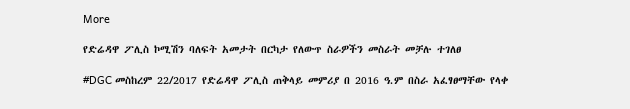More

የድሬዳዋ ፖሊስ ኮሚሽን ባለፍት አመታት በርካታ የለውጥ ስራዎችን መስራት መቻሉ ተገለፀ

#DGC መስከረም 22/2017 የድሬዳዋ ፖሊስ ጠቅላይ መምሪያ በ 2016 ዓ.ም በስራ አፈፃፀማቸው የላቀ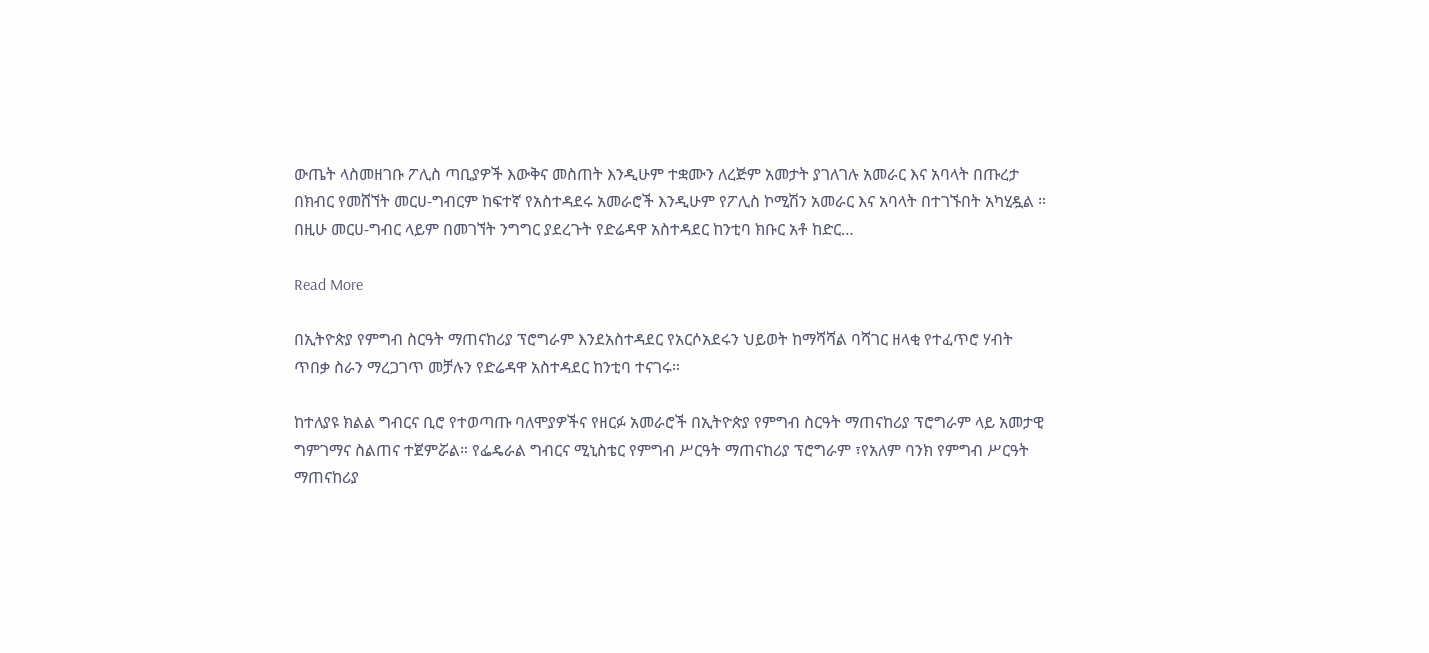ውጤት ላስመዘገቡ ፖሊስ ጣቢያዎች እውቅና መስጠት እንዲሁም ተቋሙን ለረጅም አመታት ያገለገሉ አመራር እና አባላት በጡረታ በክብር የመሸኘት መርሀ-ግብርም ከፍተኛ የአስተዳደሩ አመራሮች እንዲሁም የፖሊስ ኮሚሽን አመራር እና አባላት በተገኙበት አካሂዷል ። በዚሁ መርሀ-ግብር ላይም በመገኘት ንግግር ያደረጉት የድሬዳዋ አስተዳደር ከንቲባ ክቡር አቶ ከድር…

Read More

በኢትዮጵያ የምግብ ስርዓት ማጠናከሪያ ፕሮግራም እንደአስተዳደር የአርሶአደሩን ህይወት ከማሻሻል ባሻገር ዘላቂ የተፈጥሮ ሃብት ጥበቃ ስራን ማረጋገጥ መቻሉን የድሬዳዋ አስተዳደር ከንቲባ ተናገሩ።

ከተለያዩ ክልል ግብርና ቢሮ የተወጣጡ ባለሞያዎችና የዘርፉ አመራሮች በኢትዮጵያ የምግብ ስርዓት ማጠናከሪያ ፕሮግራም ላይ አመታዊ ግምገማና ስልጠና ተጀምሯል። የፌዴራል ግብርና ሚኒስቴር የምግብ ሥርዓት ማጠናከሪያ ፕሮግራም ፣የአለም ባንክ የምግብ ሥርዓት ማጠናከሪያ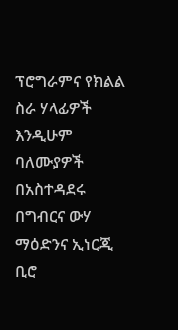ፕሮግራምና የክልል ስራ ሃላፊዎች እንዲሁም ባለሙያዎች በአስተዳደሩ በግብርና ውሃ ማዕድንና ኢነርጂ ቢሮ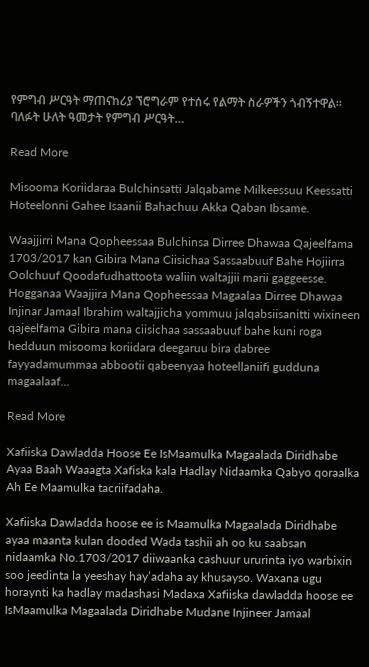የምግብ ሥርዓት ማጠናከሪያ ኘሮግራም የተሰሩ የልማት ስራዎችን ጎብኝተዋል። ባለፉት ሁለት ዓመታት የምግብ ሥርዓት…

Read More

Misooma Koriidaraa Bulchinsatti Jalqabame Milkeessuu Keessatti Hoteelonni Gahee Isaanii Bahachuu Akka Qaban Ibsame.

Waajjirri Mana Qopheessaa Bulchinsa Dirree Dhawaa Qajeelfama 1703/2017 kan Gibira Mana Ciisichaa Sassaabuuf Bahe Hojiirra Oolchuuf Qoodafudhattoota waliin waltajjii marii gaggeesse. Hogganaa Waajjira Mana Qopheessaa Magaalaa Dirree Dhawaa Injinar Jamaal Ibrahim waltajjicha yommuu jalqabsiisanitti wixineen qajeelfama Gibira mana ciisichaa sassaabuuf bahe kuni roga hedduun misooma koriidara deegaruu bira dabree fayyadamummaa abbootii qabeenyaa hoteellaniifi gudduna magaalaaf…

Read More

Xafiiska Dawladda Hoose Ee IsMaamulka Magaalada Diridhabe Ayaa Baah Waaagta Xafiska kala Hadlay Nidaamka Qabyo qoraalka Ah Ee Maamulka tacriifadaha.

Xafiiska Dawladda hoose ee is Maamulka Magaalada Diridhabe ayaa maanta kulan dooded Wada tashii ah oo ku saabsan nidaamka No.1703/2017 diiwaanka cashuur ururinta iyo warbixin soo jeedinta la yeeshay hay’adaha ay khusayso. Waxana ugu horaynti ka hadlay madashasi Madaxa Xafiiska dawladda hoose ee IsMaamulka Magaalada Diridhabe Mudane Injineer Jamaal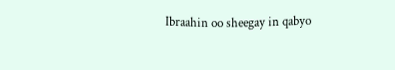Ibraahin oo sheegay in qabyo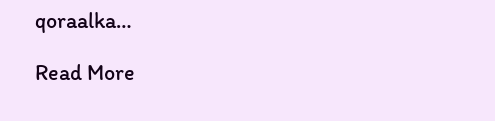qoraalka…

Read More